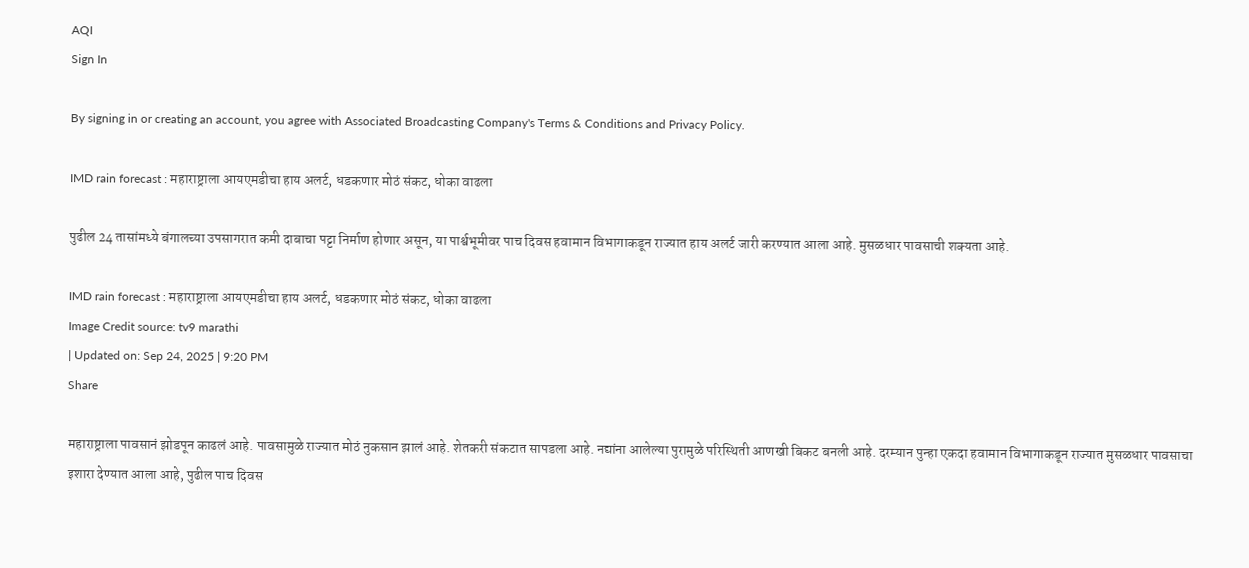AQI
Sign In

By signing in or creating an account, you agree with Associated Broadcasting Company's Terms & Conditions and Privacy Policy.

IMD rain forecast : महाराष्ट्राला आयएमडीचा हाय अलर्ट, धडकणार मोठं संकट, धोका वाढला

पुढील 24 तासांमध्ये बंगालच्या उपसागरात कमी दाबाचा पट्टा निर्माण होणार असून, या पार्श्वभूमीवर पाच दिवस हवामान विभागाकडून राज्यात हाय अलर्ट जारी करण्यात आला आहे. मुसळधार पावसाची शक्यता आहे.

IMD rain forecast : महाराष्ट्राला आयएमडीचा हाय अलर्ट, धडकणार मोठं संकट, धोका वाढला
Image Credit source: tv9 marathi
| Updated on: Sep 24, 2025 | 9:20 PM
Share

महाराष्ट्राला पावसानं झोडपून काढलं आहे. पावसामुळे राज्यात मोठं नुकसान झालं आहे. शेतकरी संकटात सापडला आहे. नद्यांना आलेल्या पुरामुळे परिस्थिती आणखी बिकट बनली आहे. दरम्यान पुन्हा एकदा हवामान विभागाकडून राज्यात मुसळधार पावसाचा इशारा देण्यात आला आहे, पुढील पाच दिवस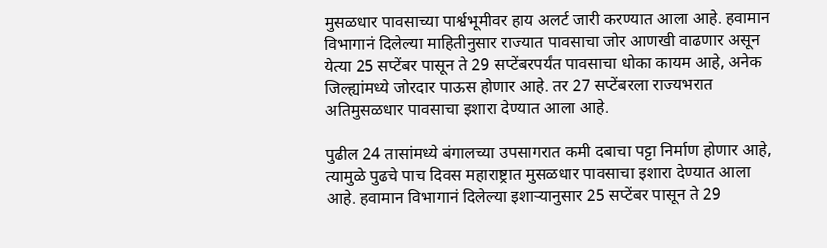मुसळधार पावसाच्या पार्श्वभूमीवर हाय अलर्ट जारी करण्यात आला आहे. हवामान विभागानं दिलेल्या माहितीनुसार राज्यात पावसाचा जोर आणखी वाढणार असून येत्या 25 सप्टेंबर पासून ते 29 सप्टेंबरपर्यंत पावसाचा धोका कायम आहे, अनेक जिल्ह्यांमध्ये जोरदार पाऊस होणार आहे. तर 27 सप्टेंबरला राज्यभरात अतिमुसळधार पावसाचा इशारा देण्यात आला आहे.

पुढील 24 तासांमध्ये बंगालच्या उपसागरात कमी दबाचा पट्टा निर्माण होणार आहे, त्यामुळे पुढचे पाच दिवस महाराष्ट्रात मुसळधार पावसाचा इशारा देण्यात आला आहे. हवामान विभागानं दिलेल्या इशाऱ्यानुसार 25 सप्टेंबर पासून ते 29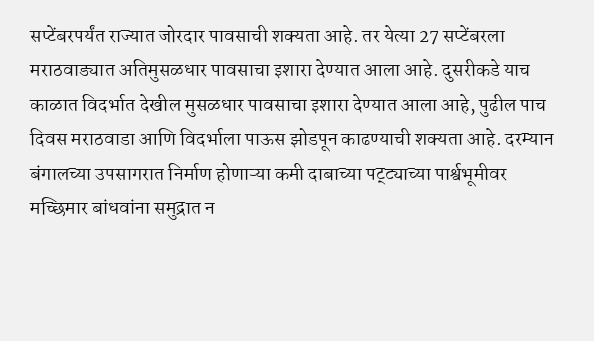सप्टेंबरपर्यंत राज्यात जोरदार पावसाची शक्यता आहे. तर येत्या 27 सप्टेंबरला मराठवाड्यात अतिमुसळधार पावसाचा इशारा देण्यात आला आहे. दुसरीकडे याच काळात विदर्भात देखील मुसळधार पावसाचा इशारा देण्यात आला आहे, पुढील पाच दिवस मराठवाडा आणि विदर्भाला पाऊस झोडपून काढण्याची शक्यता आहे. दरम्यान बंगालच्या उपसागरात निर्माण होणाऱ्या कमी दाबाच्या पट्ट्याच्या पार्श्वभूमीवर मच्छिमार बांधवांना समुद्रात न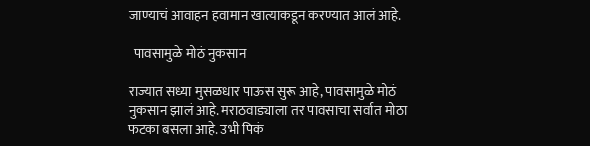जाण्याचं आवाहन हवामान खात्याकडून करण्यात आलं आहे.

  पावसामुळे मोठं नुकसान

राज्यात सध्या मुसळधार पाऊस सुरू आहे, पावसामुळे मोठं नुकसान झालं आहे. मराठवाड्याला तर पावसाचा सर्वात मोठा फटका बसला आहे. उभी पिकं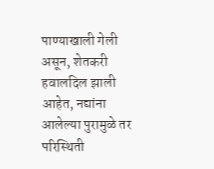पाण्याखाली गेली असून, शेतकरी हवालदिल झाली आहेत, नद्यांना आलेल्या पुरामुळे तर परिस्थिती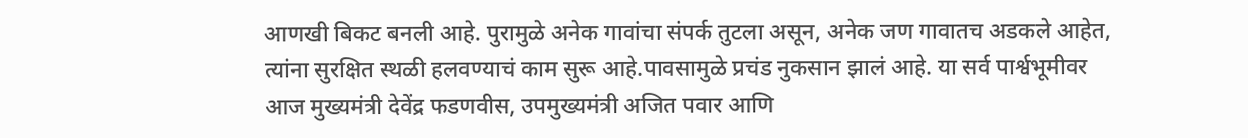आणखी बिकट बनली आहे. पुरामुळे अनेक गावांचा संपर्क तुटला असून, अनेक जण गावातच अडकले आहेत, त्यांना सुरक्षित स्थळी हलवण्याचं काम सुरू आहे.पावसामुळे प्रचंड नुकसान झालं आहे. या सर्व पार्श्वभूमीवर आज मुख्यमंत्री देवेंद्र फडणवीस, उपमुख्यमंत्री अजित पवार आणि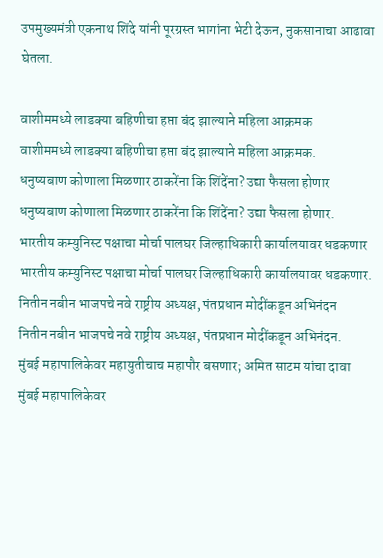उपमुख्यमंत्री एकनाथ शिंदे यांनी पूरग्रस्त भागांना भेटी देऊन, नुकसानाचा आढावा घेतला.

वाशीममध्ये लाडक्या बहिणीचा हप्ता बंद झाल्याने महिला आक्रमक
वाशीममध्ये लाडक्या बहिणीचा हप्ता बंद झाल्याने महिला आक्रमक.
धनुष्यबाण कोणाला मिळणार ठाकरेंना कि शिंदेंना? उद्या फैसला होणार
धनुष्यबाण कोणाला मिळणार ठाकरेंना कि शिंदेंना? उद्या फैसला होणार.
भारतीय कम्युनिस्ट पक्षाचा मोर्चा पालघर जिल्हाधिकारी कार्यालयावर धडकणार
भारतीय कम्युनिस्ट पक्षाचा मोर्चा पालघर जिल्हाधिकारी कार्यालयावर धडकणार.
नितीन नबीन भाजपचे नवे राष्ट्रीय अध्यक्ष, पंतप्रधान मोदींकडून अभिनंदन
नितीन नबीन भाजपचे नवे राष्ट्रीय अध्यक्ष, पंतप्रधान मोदींकडून अभिनंदन.
मुंबई महापालिकेवर महायुतीचाच महापौर बसणार; अमित साटम यांचा दावा
मुंबई महापालिकेवर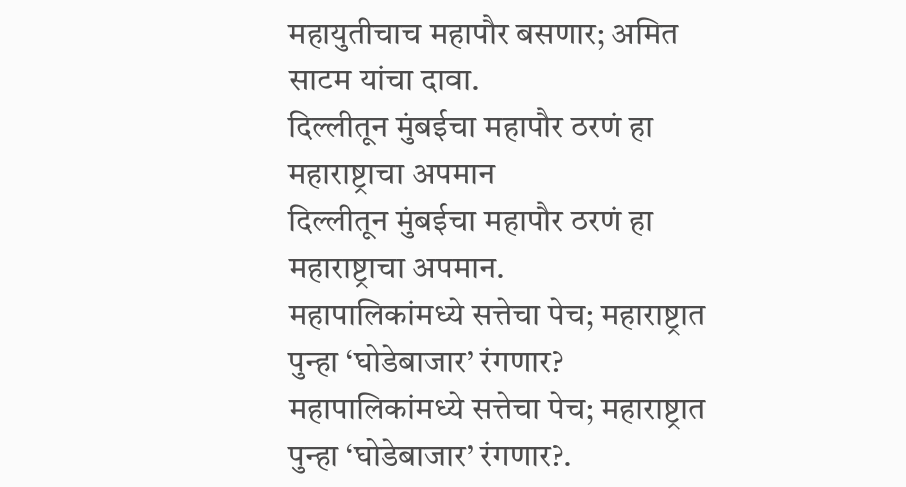महायुतीचाच महापौर बसणार; अमित साटम यांचा दावा.
दिल्लीतून मुंबईचा महापौर ठरणं हा महाराष्ट्राचा अपमान
दिल्लीतून मुंबईचा महापौर ठरणं हा महाराष्ट्राचा अपमान.
महापालिकांमध्ये सत्तेचा पेच; महाराष्ट्रात पुन्हा ‘घोडेबाजार’ रंगणार?
महापालिकांमध्ये सत्तेचा पेच; महाराष्ट्रात पुन्हा ‘घोडेबाजार’ रंगणार?.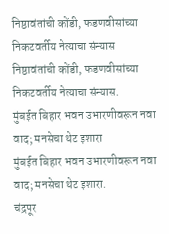निष्ठावंतांची कोंडी, फडणवीसांच्या निकटवर्तीय नेत्याचा संन्यास
निष्ठावंतांची कोंडी, फडणवीसांच्या निकटवर्तीय नेत्याचा संन्यास.
मुंबईत बिहार भवन उभारणीवरून नवा वाद; मनसेचा थेट इशारा
मुंबईत बिहार भवन उभारणीवरून नवा वाद; मनसेचा थेट इशारा.
चंद्रपूर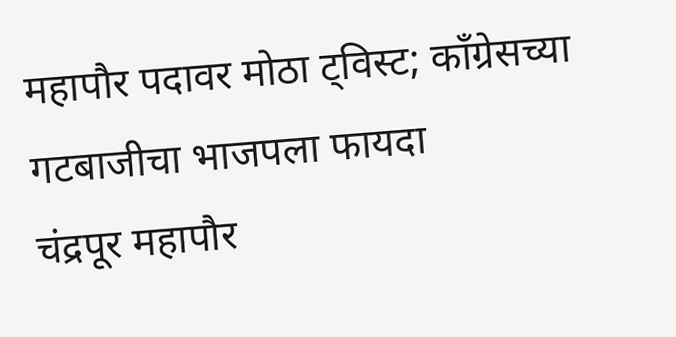महापौर पदावर मोठा ट्विस्ट; काँग्रेसच्या गटबाजीचा भाजपला फायदा
चंद्रपूर महापौर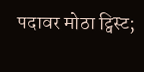पदावर मोठा ट्विस्ट;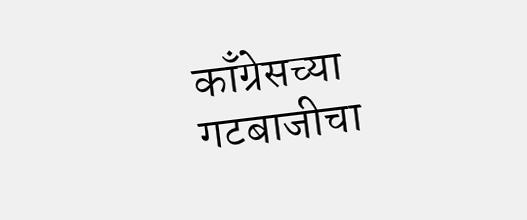काँग्रेसच्या गटबाजीचा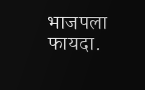भाजपला फायदा.